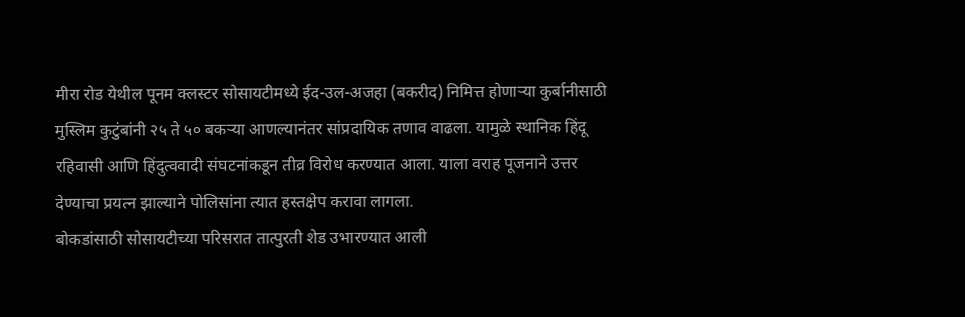मीरा रोड येथील पूनम क्लस्टर सोसायटीमध्ये ईद-उल-अजहा (बकरीद) निमित्त होणाऱ्या कुर्बानीसाठी मुस्लिम कुटुंबांनी २५ ते ५० बकऱ्या आणल्यानंतर सांप्रदायिक तणाव वाढला. यामुळे स्थानिक हिंदू रहिवासी आणि हिंदुत्ववादी संघटनांकडून तीव्र विरोध करण्यात आला. याला वराह पूजनाने उत्तर देण्याचा प्रयत्न झाल्याने पोलिसांना त्यात हस्तक्षेप करावा लागला.
बोकडांसाठी सोसायटीच्या परिसरात तात्पुरती शेड उभारण्यात आली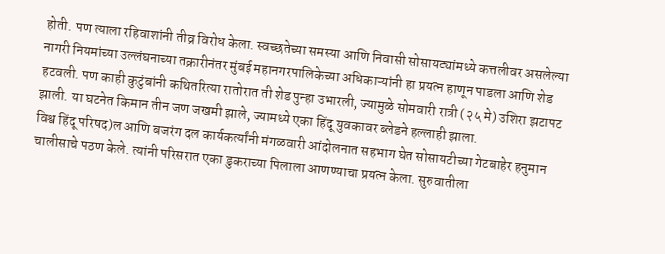होती. पण त्याला रहिवाशांनी तीव्र विरोध केला. स्वच्छतेच्या समस्या आणि निवासी सोसायट्यांमध्ये कत्तलीवर असलेल्या नागरी नियमांच्या उल्लंघनाच्या तक्रारीनंतर मुंबई महानगरपालिकेच्या अधिकाऱ्यांनी हा प्रयत्न हाणून पाडला आणि शेड हटवली. पण काही कुटुंबांनी कथितरित्या रातोरात ती शेड पुन्हा उभारली, ज्यामुळे सोमवारी रात्री (२५ मे) उशिरा झटापट झाली. या घटनेत किमान तीन जण जखमी झाले, ज्यामध्ये एका हिंदू युवकावर ब्लेडने हल्लाही झाला.
विश्व हिंदू परिषद)ल आणि बजरंग दल कार्यकर्त्यांनी मंगळवारी आंदोलनात सहभाग घेत सोसायटीच्या गेटबाहेर हनुमान चालीसाचे पठण केले. त्यांनी परिसरात एका डुकराच्या पिलाला आणण्याचा प्रयत्न केला. सुरुवातीला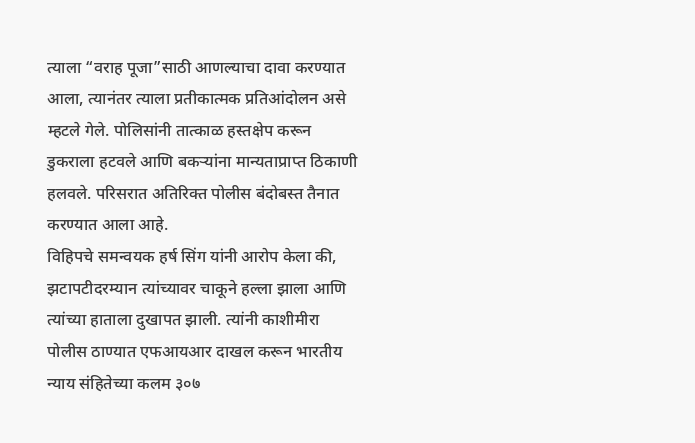त्याला “वराह पूजा”साठी आणल्याचा दावा करण्यात आला, त्यानंतर त्याला प्रतीकात्मक प्रतिआंदोलन असे म्हटले गेले. पोलिसांनी तात्काळ हस्तक्षेप करून डुकराला हटवले आणि बकऱ्यांना मान्यताप्राप्त ठिकाणी हलवले. परिसरात अतिरिक्त पोलीस बंदोबस्त तैनात करण्यात आला आहे.
विहिपचे समन्वयक हर्ष सिंग यांनी आरोप केला की, झटापटीदरम्यान त्यांच्यावर चाकूने हल्ला झाला आणि त्यांच्या हाताला दुखापत झाली. त्यांनी काशीमीरा पोलीस ठाण्यात एफआयआर दाखल करून भारतीय न्याय संहितेच्या कलम ३०७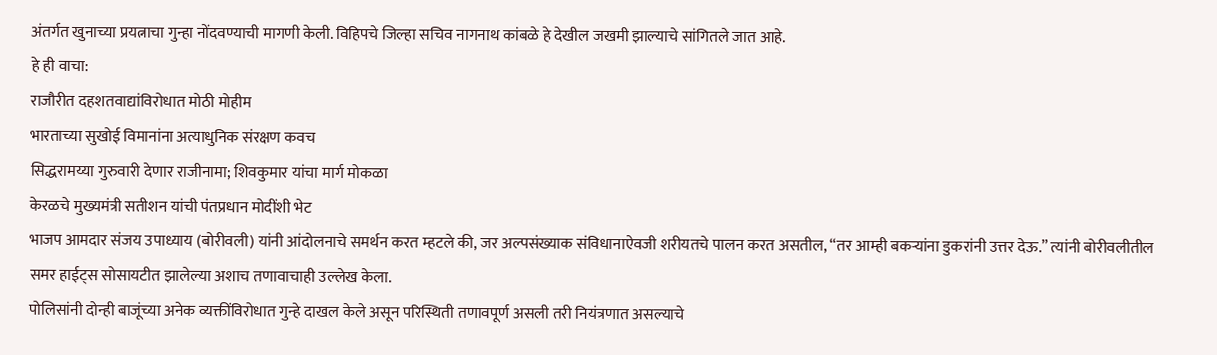अंतर्गत खुनाच्या प्रयत्नाचा गुन्हा नोंदवण्याची मागणी केली. विहिपचे जिल्हा सचिव नागनाथ कांबळे हे देखील जखमी झाल्याचे सांगितले जात आहे.
हे ही वाचा:
राजौरीत दहशतवाद्यांविरोधात मोठी मोहीम
भारताच्या सुखोई विमानांना अत्याधुनिक संरक्षण कवच
सिद्धरामय्या गुरुवारी देणार राजीनामा; शिवकुमार यांचा मार्ग मोकळा
केरळचे मुख्यमंत्री सतीशन यांची पंतप्रधान मोदींशी भेट
भाजप आमदार संजय उपाध्याय (बोरीवली) यांनी आंदोलनाचे समर्थन करत म्हटले की, जर अल्पसंख्याक संविधानाऐवजी शरीयतचे पालन करत असतील, “तर आम्ही बकऱ्यांना डुकरांनी उत्तर देऊ.” त्यांनी बोरीवलीतील समर हाईट्स सोसायटीत झालेल्या अशाच तणावाचाही उल्लेख केला.
पोलिसांनी दोन्ही बाजूंच्या अनेक व्यक्तींविरोधात गुन्हे दाखल केले असून परिस्थिती तणावपूर्ण असली तरी नियंत्रणात असल्याचे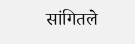सांगितले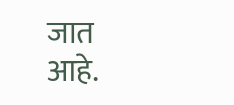जात आहे.